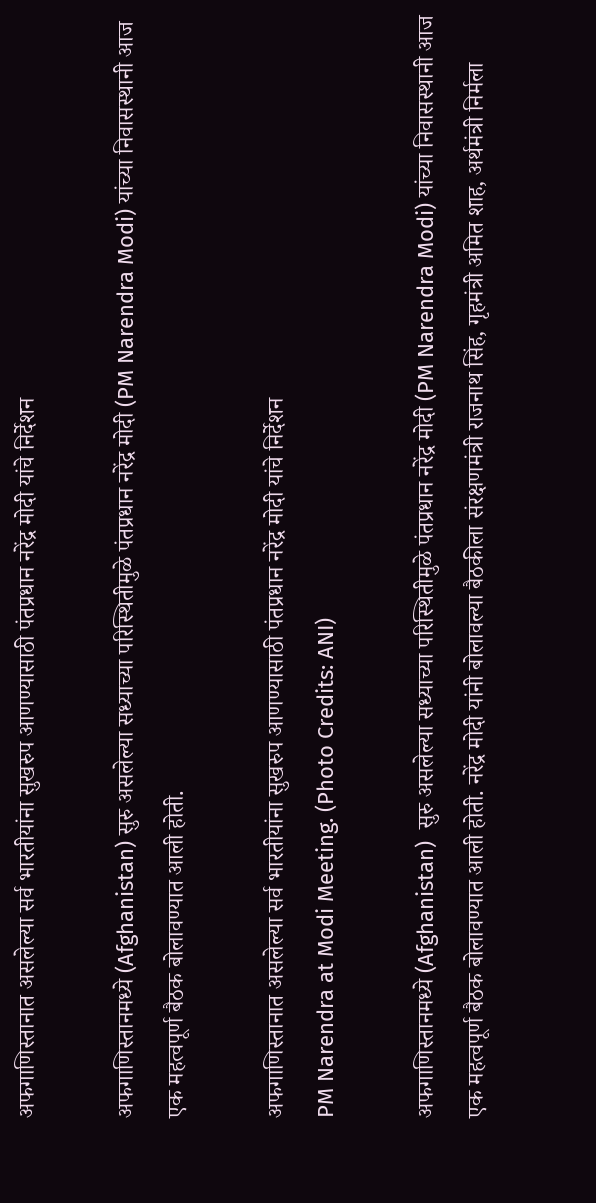अफगाणिस्तानात असलेल्या सर्व भारतीयांना सुखरुप आणण्यासाठी पंतप्रधान नरेंद्र मोदी यांचे निर्देशन

अफगाणिस्तानमध्ये (Afghanistan) सुरु असलेल्या सध्याच्या परिस्थितीमुळे पंतप्रधान नरेंद्र मोदी (PM Narendra Modi) यांच्या निवासस्थानी आज एक महत्वपूर्ण बैठक बोलावण्यात आली होती.

अफगाणिस्तानात असलेल्या सर्व भारतीयांना सुखरुप आणण्यासाठी पंतप्रधान नरेंद्र मोदी यांचे निर्देशन
PM Narendra at Modi Meeting. (Photo Credits: ANI)

अफगाणिस्तानमध्ये (Afghanistan)  सुरु असलेल्या सध्याच्या परिस्थितीमुळे पंतप्रधान नरेंद्र मोदी (PM Narendra Modi) यांच्या निवासस्थानी आज एक महत्वपूर्ण बैठक बोलावण्यात आली होती. नरेंद्र मोदी यांनी बोलावल्या बैठकीला संरक्षणमंत्री राजनाथ सिंह, गृहमंत्री अमित शाह, अर्थमंत्री निर्मला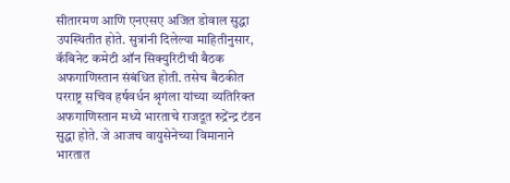सीतारमण आणि एनएसए अजित डोवाल सुद्धा उपस्थितीत होते. सुत्रांनी दिलेल्या माहितीनुसार, कॅबिनेट कमेटी ऑन सिक्युरिटीची बैठक अफगाणिस्तान संबंधित होती. तसेच बैठकीत परराष्ट्र सचिव हर्षवर्धन श्रृगंला यांच्या व्यतिरिक्त अफगाणिस्तान मध्ये भारताचे राजदूत रुद्रेंन्द्र टंडन सुद्धा होते. जे आजच वायुसेनेच्या विमानाने भारतात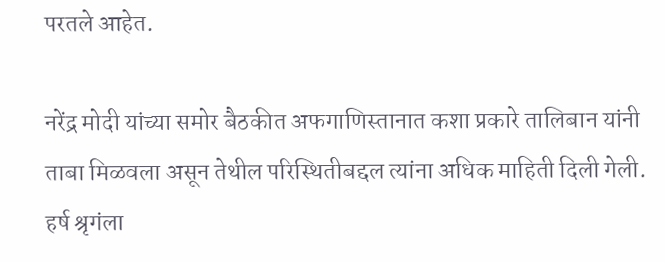परतले आहेत.

नरेंद्र मोदी यांच्या समोर बैठकीत अफगाणिस्तानात कशा प्रकारे तालिबान यांनी ताबा मिळवला असून तेथील परिस्थितीबद्दल त्यांना अधिक माहिती दिली गेली. हर्ष श्रृगंला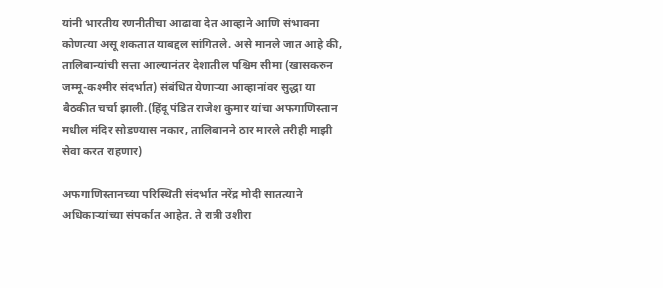यांनी भारतीय रणनीतीचा आढावा देत आव्हाने आणि संभावना कोणत्या असू शकतात याबद्दल सांगितले. असे मानले जात आहे की, तालिबान्यांची सत्ता आल्यानंतर देशातील पश्चिम सीमा (खासकरुन जम्मू-कश्मीर संदर्भात) संबंधित येणाऱ्या आव्हानांवर सुद्धा या बैठकीत चर्चा झाली.(हिंदू पंडित राजेश कुमार यांचा अफगाणिस्तान मधील मंदिर सोडण्यास नकार, तालिबानने ठार मारले तरीही माझी सेवा करत राहणार)

अफगाणिस्तानच्या परिस्थिती संदर्भात नरेंद्र मोदी सातत्याने अधिकाऱ्यांच्या संपर्कात आहेत. ते रात्री उशीरा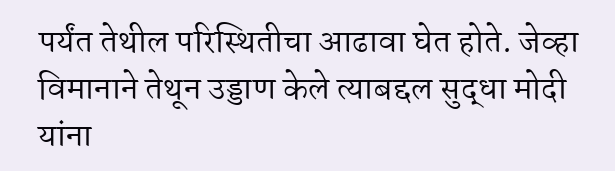पर्यंत तेथील परिस्थितीचा आढावा घेत होते. जेव्हा विमानाने तेथून उड्डाण केले त्याबद्दल सुद्धा मोदी यांना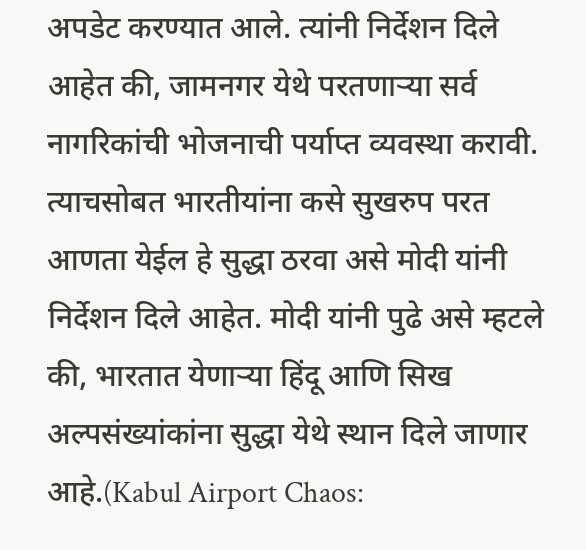अपडेट करण्यात आले. त्यांनी निर्देशन दिले आहेत की, जामनगर येथे परतणाऱ्या सर्व नागरिकांची भोजनाची पर्याप्त व्यवस्था करावी. त्याचसोबत भारतीयांना कसे सुखरुप परत आणता येईल हे सुद्धा ठरवा असे मोदी यांनी निर्देशन दिले आहेत. मोदी यांनी पुढे असे म्हटले की, भारतात येणाऱ्या हिंदू आणि सिख अल्पसंख्यांकांना सुद्धा येथे स्थान दिले जाणार आहे.(Kabul Airport Chaos: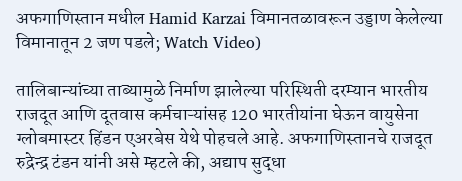अफगाणिस्तान मधील Hamid Karzai विमानतळावरून उड्डाण केलेल्या विमानातून 2 जण पडले; Watch Video)

तालिबान्यांच्या ताब्यामुळे निर्माण झालेल्या परिस्थिती दरम्यान भारतीय राजदूत आणि दूतवास कर्मचाऱ्यांसह 120 भारतीयांना घेऊन वायुसेना ग्लोबमास्टर हिंडन एअरबेस येथे पोहचले आहे. अफगाणिस्तानचे राजदूत रुद्रेन्द्र टंडन यांनी असे म्हटले की, अद्याप सुद्धा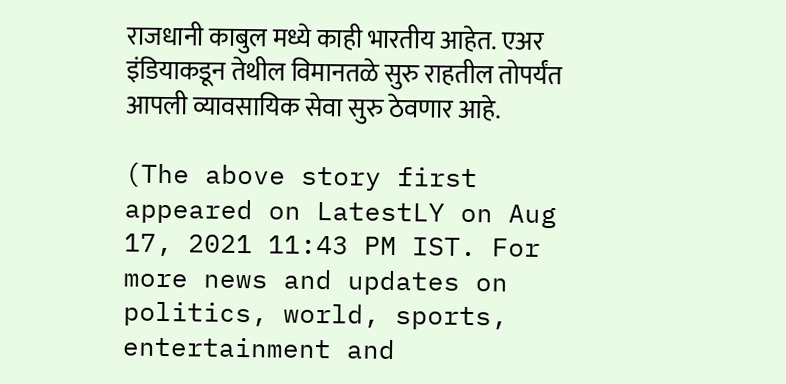राजधानी काबुल मध्ये काही भारतीय आहेत. एअर इंडियाकडून तेथील विमानतळे सुरु राहतील तोपर्यंत आपली व्यावसायिक सेवा सुरु ठेवणार आहे.

(The above story first appeared on LatestLY on Aug 17, 2021 11:43 PM IST. For more news and updates on politics, world, sports, entertainment and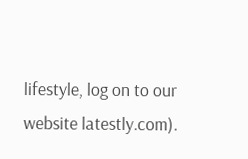lifestyle, log on to our website latestly.com).